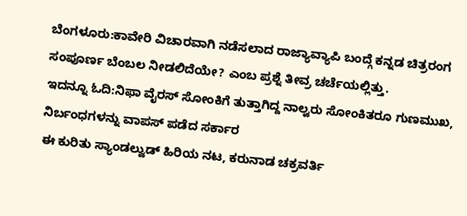ಬೆಂಗಳೂರು:ಕಾವೇರಿ ವಿಚಾರವಾಗಿ ನಡೆಸಲಾದ ರಾಜ್ಯಾವ್ಯಾಪಿ ಬಂದ್ಗೆ ಕನ್ನಡ ಚಿತ್ರರಂಗ ಸಂಪೂರ್ಣ ಬೆಂಬಲ ನೀಡಲಿದೆಯೇ? ಎಂಬ ಪ್ರಶ್ನೆ ತೀವ್ರ ಚರ್ಚೆಯಲ್ಲಿತ್ತು.
ಇದನ್ನೂ ಓದಿ:ನಿಫಾ ವೈರಸ್ ಸೋಂಕಿಗೆ ತುತ್ತಾಗಿದ್ದ ನಾಲ್ವರು ಸೋಂಕಿತರೂ ಗುಣಮುಖ, ನಿರ್ಬಂಧಗಳನ್ನು ವಾಪಸ್ ಪಡೆದ ಸರ್ಕಾರ
ಈ ಕುರಿತು ಸ್ಯಾಂಡಲ್ವುಡ್ ಹಿರಿಯ ನಟ, ಕರುನಾಡ ಚಕ್ರವರ್ತಿ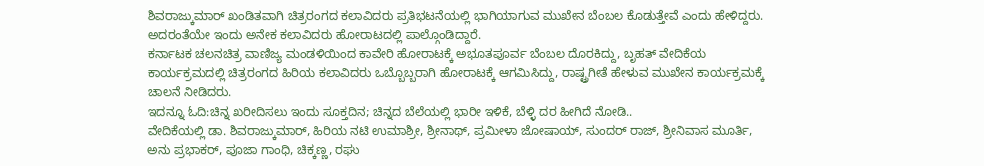ಶಿವರಾಜ್ಕುಮಾರ್ ಖಂಡಿತವಾಗಿ ಚಿತ್ರರಂಗದ ಕಲಾವಿದರು ಪ್ರತಿಭಟನೆಯಲ್ಲಿ ಭಾಗಿಯಾಗುವ ಮುಖೇನ ಬೆಂಬಲ ಕೊಡುತ್ತೇವೆ ಎಂದು ಹೇಳಿದ್ದರು. ಅದರಂತೆಯೇ ಇಂದು ಅನೇಕ ಕಲಾವಿದರು ಹೋರಾಟದಲ್ಲಿ ಪಾಲ್ಗೊಂಡಿದ್ದಾರೆ.
ಕರ್ನಾಟಕ ಚಲನಚಿತ್ರ ವಾಣಿಜ್ಯ ಮಂಡಳಿಯಿಂದ ಕಾವೇರಿ ಹೋರಾಟಕ್ಕೆ ಅಭೂತಪೂರ್ವ ಬೆಂಬಲ ದೊರಕಿದ್ದು, ಬೃಹತ್ ವೇದಿಕೆಯ ಕಾರ್ಯಕ್ರಮದಲ್ಲಿ ಚಿತ್ರರಂಗದ ಹಿರಿಯ ಕಲಾವಿದರು ಒಬ್ಬೊಬ್ಬರಾಗಿ ಹೋರಾಟಕ್ಕೆ ಆಗಮಿಸಿದ್ದು, ರಾಷ್ಟ್ರಗೀತೆ ಹೇಳುವ ಮುಖೇನ ಕಾರ್ಯಕ್ರಮಕ್ಕೆ ಚಾಲನೆ ನೀಡಿದರು.
ಇದನ್ನೂ ಓದಿ:ಚಿನ್ನ ಖರೀದಿಸಲು ಇಂದು ಸೂಕ್ತದಿನ; ಚಿನ್ನದ ಬೆಲೆಯಲ್ಲಿ ಭಾರೀ ಇಳಿಕೆ, ಬೆಳ್ಳಿ ದರ ಹೀಗಿದೆ ನೋಡಿ..
ವೇದಿಕೆಯಲ್ಲಿ ಡಾ. ಶಿವರಾಜ್ಕುಮಾರ್, ಹಿರಿಯ ನಟಿ ಉಮಾಶ್ರೀ, ಶ್ರೀನಾಥ್, ಪ್ರಮೀಳಾ ಜೋಷಾಯ್, ಸುಂದರ್ ರಾಜ್, ಶ್ರೀನಿವಾಸ ಮೂರ್ತಿ, ಅನು ಪ್ರಭಾಕರ್, ಪೂಜಾ ಗಾಂಧಿ, ಚಿಕ್ಕಣ್ಣ, ರಘು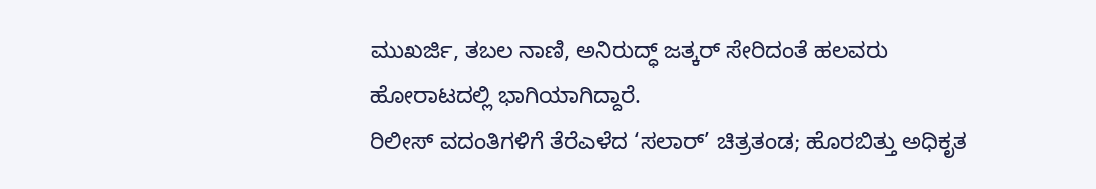ಮುಖರ್ಜಿ, ತಬಲ ನಾಣಿ, ಅನಿರುದ್ಧ್ ಜತ್ಕರ್ ಸೇರಿದಂತೆ ಹಲವರು ಹೋರಾಟದಲ್ಲಿ ಭಾಗಿಯಾಗಿದ್ದಾರೆ.
ರಿಲೀಸ್ ವದಂತಿಗಳಿಗೆ ತೆರೆಎಳೆದ ‘ಸಲಾರ್’ ಚಿತ್ರತಂಡ; ಹೊರಬಿತ್ತು ಅಧಿಕೃತ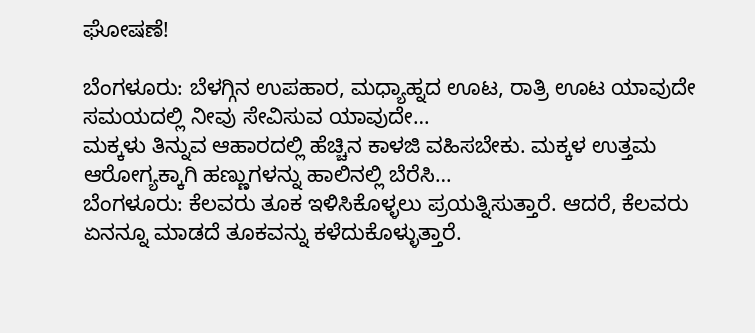ಘೋಷಣೆ!

ಬೆಂಗಳೂರು: ಬೆಳಗ್ಗಿನ ಉಪಹಾರ, ಮಧ್ಯಾಹ್ನದ ಊಟ, ರಾತ್ರಿ ಊಟ ಯಾವುದೇ ಸಮಯದಲ್ಲಿ ನೀವು ಸೇವಿಸುವ ಯಾವುದೇ…
ಮಕ್ಕಳು ತಿನ್ನುವ ಆಹಾರದಲ್ಲಿ ಹೆಚ್ಚಿನ ಕಾಳಜಿ ವಹಿಸಬೇಕು. ಮಕ್ಕಳ ಉತ್ತಮ ಆರೋಗ್ಯಕ್ಕಾಗಿ ಹಣ್ಣುಗಳನ್ನು ಹಾಲಿನಲ್ಲಿ ಬೆರೆಸಿ…
ಬೆಂಗಳೂರು: ಕೆಲವರು ತೂಕ ಇಳಿಸಿಕೊಳ್ಳಲು ಪ್ರಯತ್ನಿಸುತ್ತಾರೆ. ಆದರೆ, ಕೆಲವರು ಏನನ್ನೂ ಮಾಡದೆ ತೂಕವನ್ನು ಕಳೆದುಕೊಳ್ಳುತ್ತಾರೆ.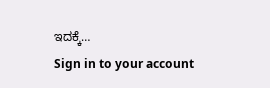ಇದಕ್ಕೆ…
Sign in to your account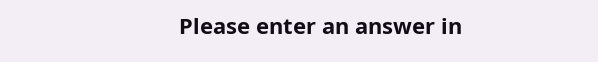Please enter an answer in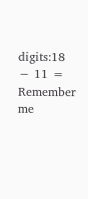digits:18 − 11 =
Remember me